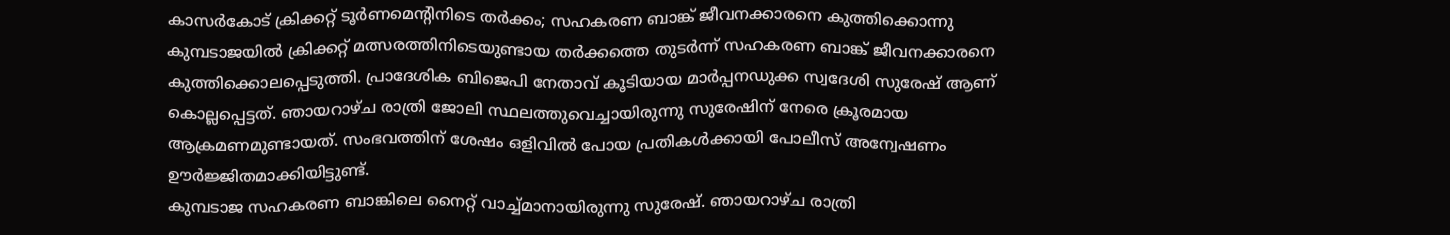കാസർകോട് ക്രിക്കറ്റ് ടൂർണമെന്റിനിടെ തർക്കം; സഹകരണ ബാങ്ക് ജീവനക്കാരനെ കുത്തിക്കൊന്നു
കുമ്പടാജയിൽ ക്രിക്കറ്റ് മത്സരത്തിനിടെയുണ്ടായ തർക്കത്തെ തുടർന്ന് സഹകരണ ബാങ്ക് ജീവനക്കാരനെ കുത്തിക്കൊലപ്പെടുത്തി. പ്രാദേശിക ബിജെപി നേതാവ് കൂടിയായ മാർപ്പനഡുക്ക സ്വദേശി സുരേഷ് ആണ് കൊല്ലപ്പെട്ടത്. ഞായറാഴ്ച രാത്രി ജോലി സ്ഥലത്തുവെച്ചായിരുന്നു സുരേഷിന് നേരെ ക്രൂരമായ ആക്രമണമുണ്ടായത്. സംഭവത്തിന് ശേഷം ഒളിവിൽ പോയ പ്രതികൾക്കായി പോലീസ് അന്വേഷണം ഊർജ്ജിതമാക്കിയിട്ടുണ്ട്.
കുമ്പടാജ സഹകരണ ബാങ്കിലെ നൈറ്റ് വാച്ച്മാനായിരുന്നു സുരേഷ്. ഞായറാഴ്ച രാത്രി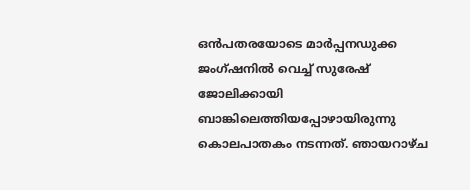ഒൻപതരയോടെ മാർപ്പനഡുക്ക ജംഗ്ഷനിൽ വെച്ച് സുരേഷ് ജോലിക്കായി ബാങ്കിലെത്തിയപ്പോഴായിരുന്നു കൊലപാതകം നടന്നത്. ഞായറാഴ്ച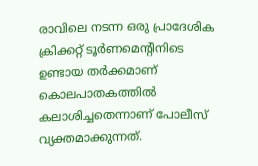രാവിലെ നടന്ന ഒരു പ്രാദേശിക ക്രിക്കറ്റ് ടൂർണമെന്റിനിടെ ഉണ്ടായ തർക്കമാണ് കൊലപാതകത്തിൽ കലാശിച്ചതെന്നാണ് പോലീസ് വ്യക്തമാക്കുന്നത്.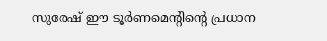സുരേഷ് ഈ ടൂർണമെന്റിന്റെ പ്രധാന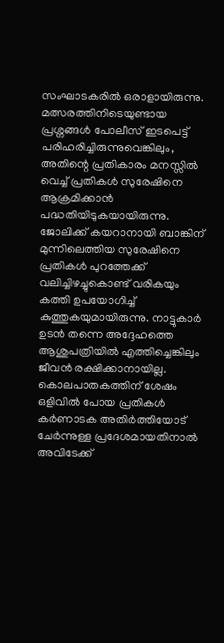സംഘാടകരിൽ ഒരാളായിരുന്നു. മത്സരത്തിനിടെയുണ്ടായ പ്രശ്നങ്ങൾ പോലീസ് ഇടപെട്ട് പരിഹരിച്ചിരുന്നുവെങ്കിലും, അതിന്റെ പ്രതികാരം മനസ്സിൽ വെച്ച് പ്രതികൾ സുരേഷിനെ ആക്രമിക്കാൻ പദ്ധതിയിടുകയായിരുന്നു.
ജോലിക്ക് കയറാനായി ബാങ്കിന് മുന്നിലെത്തിയ സുരേഷിനെ പ്രതികൾ പുറത്തേക്ക് വലിച്ചിഴച്ചുകൊണ്ട് വരികയും കത്തി ഉപയോഗിച്ച് കുത്തുകയുമായിരുന്നു. നാട്ടുകാർ ഉടൻ തന്നെ അദ്ദേഹത്തെ ആശുപത്രിയിൽ എത്തിച്ചെങ്കിലും ജീവൻ രക്ഷിക്കാനായില്ല. കൊലപാതകത്തിന് ശേഷം ഒളിവിൽ പോയ പ്രതികൾ കർണാടക അതിർത്തിയോട് ചേർന്നുള്ള പ്രദേശമായതിനാൽ അവിടേക്ക്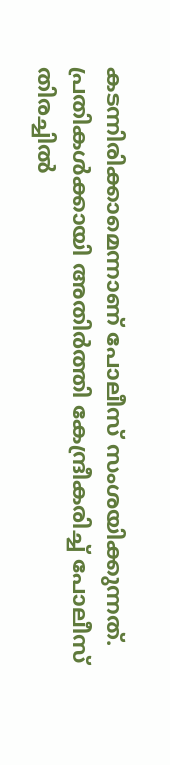കടന്നിരിക്കാമെന്നാണ് പോലീസ് സംശയിക്കുന്നത്. പ്രതികൾക്കായി അതിർത്തി കേന്ദ്രീകരിച്ച് പോലീസ് തിരച്ചിൽ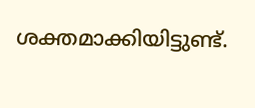ശക്തമാക്കിയിട്ടുണ്ട്.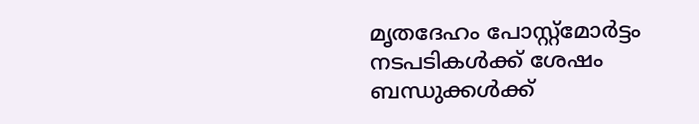മൃതദേഹം പോസ്റ്റ്മോർട്ടം നടപടികൾക്ക് ശേഷം ബന്ധുക്കൾക്ക്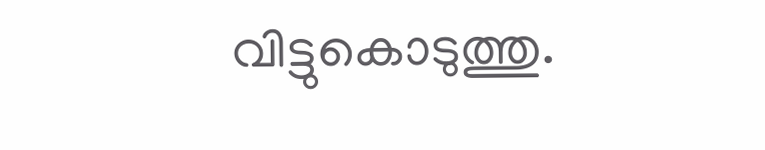വിട്ടുകൊടുത്തു.